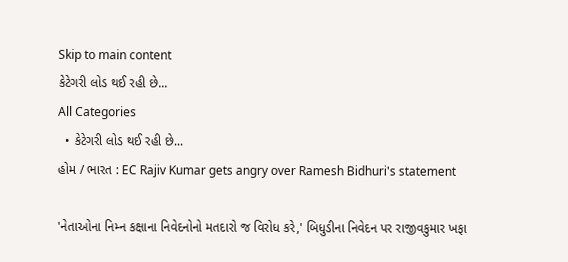Skip to main content
કેટેગરી લોડ થઈ રહી છે...
All Categories
  • કેટેગરી લોડ થઈ રહી છે...
હોમ / ભારત : EC Rajiv Kumar gets angry over Ramesh Bidhuri's statement

'નેતાઓના નિમ્ન કક્ષાના નિવેદનોનો મતદારો જ વિરોધ કરે,' બિધુડીના નિવેદન પર રાજીવકુમાર ખફા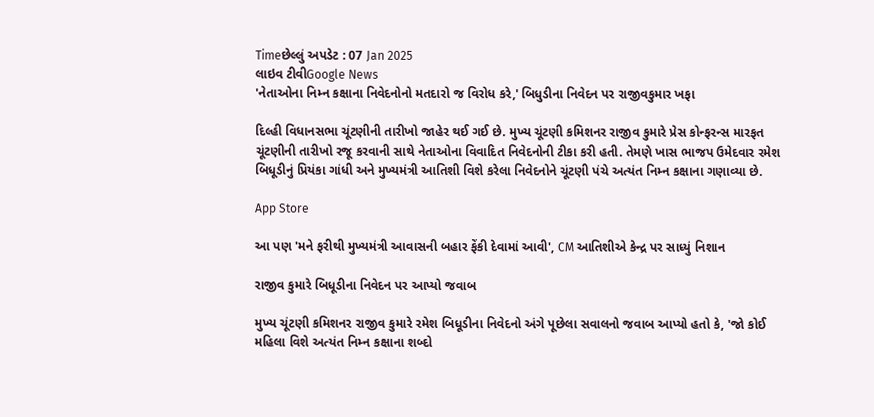Timeછેલ્લું અપડેટ : 07 Jan 2025
લાઇવ ટીવીGoogle News
'નેતાઓના નિમ્ન કક્ષાના નિવેદનોનો મતદારો જ વિરોધ કરે,' બિધુડીના નિવેદન પર રાજીવકુમાર ખફા

દિલ્હી વિધાનસભા ચૂંટણીની તારીખો જાહેર થઈ ગઈ છે. મુખ્ય ચૂંટણી કમિશનર રાજીવ કુમારે પ્રેસ કોન્ફરન્સ મારફત ચૂંટણીની તારીખો રજૂ કરવાની સાથે નેતાઓના વિવાદિત નિવેદનોની ટીકા કરી હતી. તેમણે ખાસ ભાજપ ઉમેદવાર રમેશ બિધૂડીનું પ્રિયંકા ગાંધી અને મુખ્યમંત્રી આતિશી વિશે કરેલા નિવેદનોને ચૂંટણી પંચે અત્યંત નિમ્ન કક્ષાના ગણાવ્યા છે.

App Store

આ પણ 'મને ફરીથી મુખ્યમંત્રી આવાસની બહાર ફેંકી દેવામાં આવી', CM આતિશીએ કેન્દ્ર પર સાધ્યું નિશાન

રાજીવ કુમારે બિધૂડીના નિવેદન પર આપ્યો જવાબ

મુખ્ય ચૂંટણી કમિશનર રાજીવ કુમારે રમેશ બિધૂડીના નિવેદનો અંગે પૂછેલા સવાલનો જવાબ આપ્યો હતો કે, 'જો કોઈ મહિલા વિશે અત્યંત નિમ્ન કક્ષાના શબ્દો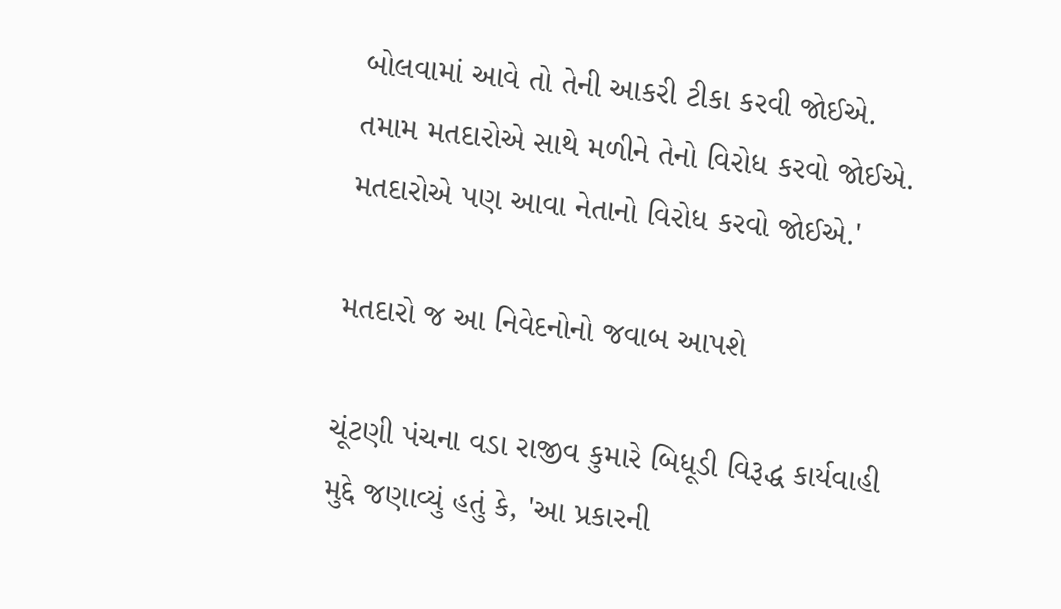બોલવામાં આવે તો તેની આકરી ટીકા કરવી જોઈએ. તમામ મતદારોએ સાથે મળીને તેનો વિરોધ કરવો જોઈએ. મતદારોએ પણ આવા નેતાનો વિરોધ કરવો જોઈએ.'

મતદારો જ આ નિવેદનોનો જવાબ આપશે

ચૂંટણી પંચના વડા રાજીવ કુમારે બિધૂડી વિરૂદ્ધ કાર્યવાહી મુદ્દે જણાવ્યું હતું કે, 'આ પ્રકારની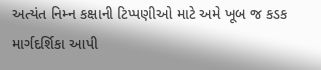અત્યંત નિમ્ન કક્ષાની ટિપ્પણીઓ માટે અમે ખૂબ જ કડક માર્ગદર્શિકા આપી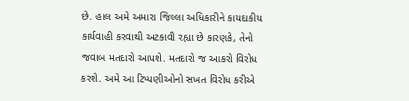છે. હાલ અમે અમારા જિલ્લા અધિકારીને કાયદાકીય કાર્યવાહી કરવાથી અટકાવી રહ્યા છે કારણકે, તેનો જવાબ મતદારો આપશે. મતદારો જ આકરો વિરોધ કરશે. અમે આ ટિપ્પણીઓનો સખત વિરોધ કરીએ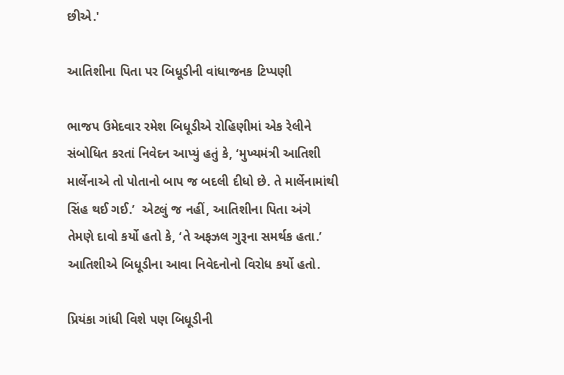છીએ.'

આતિશીના પિતા પર બિધૂડીની વાંધાજનક ટિપ્પણી

ભાજપ ઉમેદવાર રમેશ બિધૂડીએ રોહિણીમાં એક રેલીને સંબોધિત કરતાં નિવેદન આપ્યું હતું કે, ‘મુખ્યમંત્રી આતિશી માર્લેનાએ તો પોતાનો બાપ જ બદલી દીધો છે. તે માર્લેનામાંથી સિંહ થઈ ગઈ.’  એટલું જ નહીં, આતિશીના પિતા અંગે તેમણે દાવો કર્યો હતો કે, ‘તે અફઝલ ગુરૂના સમર્થક હતા.’ આતિશીએ બિધૂડીના આવા નિવેદનોનો વિરોધ કર્યો હતો.

પ્રિયંકા ગાંધી વિશે પણ બિધૂડીની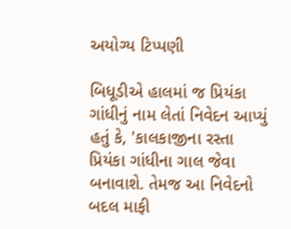અયોગ્ય ટિપ્પણી

બિધૂડીએ હાલમાં જ પ્રિયંકા ગાંધીનું નામ લેતાં નિવેદન આપ્યું હતું કે, 'કાલકાજીના રસ્તા પ્રિયંકા ગાંધીના ગાલ જેવા બનાવાશે. તેમજ આ નિવેદનો બદલ માફી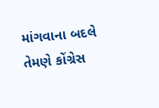માંગવાના બદલે તેમણે કોંગ્રેસ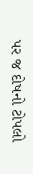પર જ દોષનો ટોપલો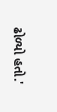ઢોળ્યો હતો.'